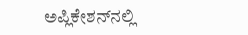ಅಪ್ಲಿಕೇಶನ್‌ನಲ್ಲಿ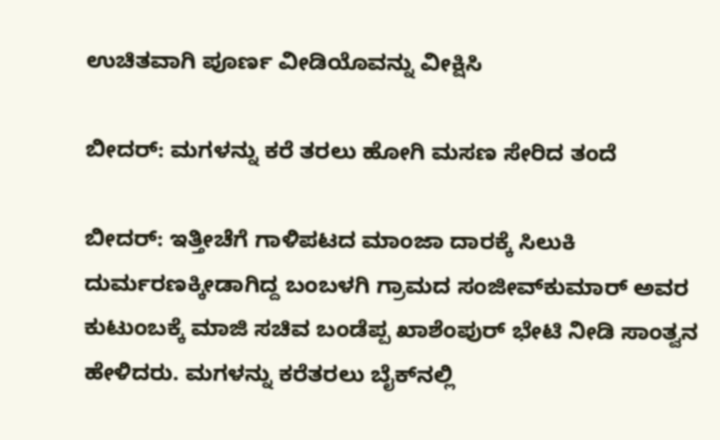ಉಚಿತವಾಗಿ ಪೂರ್ಣ ವೀಡಿಯೊವನ್ನು ವೀಕ್ಷಿಸಿ

ಬೀದರ್: ಮಗಳನ್ನು ಕರೆ ತರಲು ಹೋಗಿ ಮಸಣ ಸೇರಿದ ತಂದೆ

ಬೀದರ್: ಇತ್ತೀಚೆಗೆ ಗಾಳಿಪಟದ ಮಾಂಜಾ ದಾರಕ್ಕೆ ಸಿಲುಕಿ ದುರ್ಮರಣಕ್ಕೀಡಾಗಿದ್ದ ಬಂಬಳಗಿ ಗ್ರಾಮದ ಸಂಜೀವ್‌ಕುಮಾರ್ ಅವರ ಕುಟುಂಬಕ್ಕೆ ಮಾಜಿ ಸಚಿವ ಬಂಡೆಪ್ಪ ಖಾಶೆಂಪುರ್ ಭೇಟಿ ನೀಡಿ ಸಾಂತ್ವನ ಹೇಳಿದರು. ಮಗಳನ್ನು ಕರೆತರಲು ಬೈಕ್‌ನಲ್ಲಿ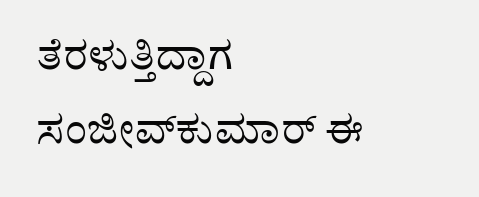ತೆರಳುತ್ತಿದ್ದಾಗ ಸಂಜೀವ್‌ಕುಮಾರ್ ಈ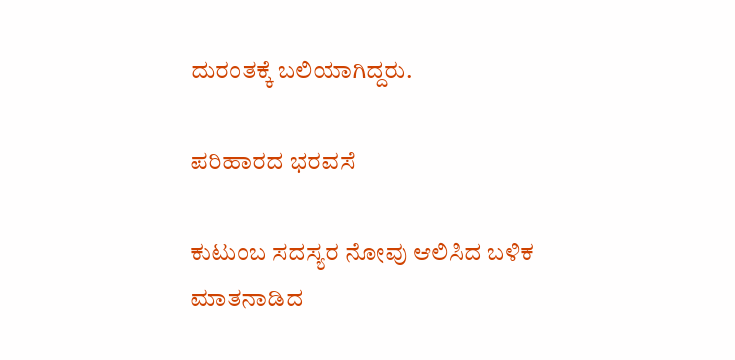ದುರಂತಕ್ಕೆ ಬಲಿಯಾಗಿದ್ದರು.

ಪರಿಹಾರದ ಭರವಸೆ

ಕುಟುಂಬ ಸದಸ್ಯರ ನೋವು ಆಲಿಸಿದ ಬಳಿಕ ಮಾತನಾಡಿದ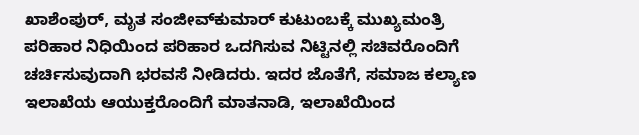ಖಾಶೆಂಪುರ್, ಮೃತ ಸಂಜೀವ್‌ಕುಮಾರ್ ಕುಟುಂಬಕ್ಕೆ ಮುಖ್ಯಮಂತ್ರಿ ಪರಿಹಾರ ನಿಧಿಯಿಂದ ಪರಿಹಾರ ಒದಗಿಸುವ ನಿಟ್ಟಿನಲ್ಲಿ ಸಚಿವರೊಂದಿಗೆ ಚರ್ಚಿಸುವುದಾಗಿ ಭರವಸೆ ನೀಡಿದರು. ಇದರ ಜೊತೆಗೆ, ಸಮಾಜ ಕಲ್ಯಾಣ ಇಲಾಖೆಯ ಆಯುಕ್ತರೊಂದಿಗೆ ಮಾತನಾಡಿ, ಇಲಾಖೆಯಿಂದ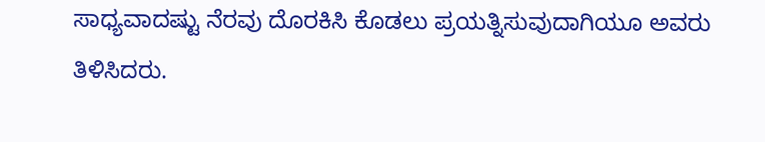ಸಾಧ್ಯವಾದಷ್ಟು ನೆರವು ದೊರಕಿಸಿ ಕೊಡಲು ಪ್ರಯತ್ನಿಸುವುದಾಗಿಯೂ ಅವರು ತಿಳಿಸಿದರು.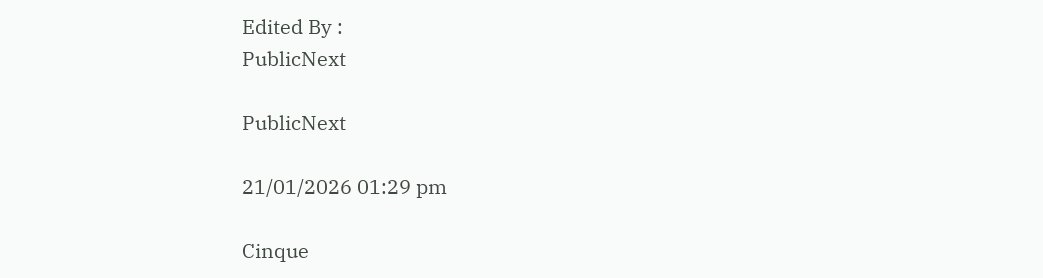Edited By :
PublicNext

PublicNext

21/01/2026 01:29 pm

Cinque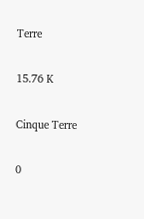Terre

15.76 K

Cinque Terre

0